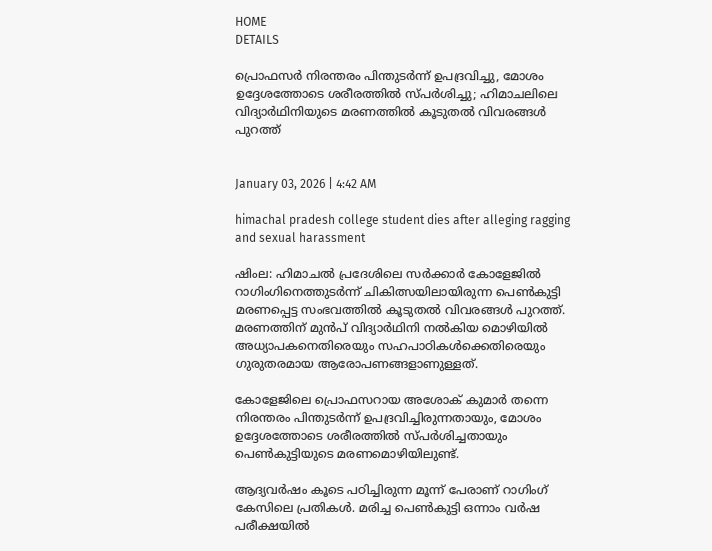HOME
DETAILS

പ്രൊഫസർ നിരന്തരം പിന്തുടർന്ന് ഉപദ്രവിച്ചു, മോശം ഉദ്ദേശത്തോടെ ശരീരത്തിൽ സ്പർശിച്ചു; ഹിമാചലിലെ വിദ്യാർഥിനിയുടെ മരണത്തിൽ കൂടുതൽ വിവരങ്ങൾ പുറത്ത്


January 03, 2026 | 4:42 AM

himachal pradesh college student dies after alleging ragging and sexual harassment

ഷിംല: ഹിമാചൽ പ്രദേശിലെ സർക്കാർ കോളേജിൽ റാഗിംഗിനെത്തുടർന്ന് ചികിത്സയിലായിരുന്ന പെൺകുട്ടി മരണപ്പെട്ട സംഭവത്തിൽ കൂടുതൽ വിവരങ്ങൾ പുറത്ത്. മരണത്തിന് മുൻപ് വിദ്യാർഥിനി നൽകിയ മൊഴിയിൽ അധ്യാപകനെതിരെയും സഹപാഠികൾക്കെതിരെയും ഗുരുതരമായ ആരോപണങ്ങളാണുള്ളത്.

കോളേജിലെ പ്രൊഫസറായ അശോക് കുമാർ തന്നെ നിരന്തരം പിന്തുടർന്ന് ഉപദ്രവിച്ചിരുന്നതായും, മോശം ഉദ്ദേശത്തോടെ ശരീരത്തിൽ സ്പർശിച്ചതായും പെൺകുട്ടിയുടെ മരണമൊഴിയിലുണ്ട്.

ആദ്യവർഷം കൂടെ പഠിച്ചിരുന്ന മൂന്ന് പേരാണ് റാഗിംഗ് കേസിലെ പ്രതികൾ. മരിച്ച പെൺകുട്ടി ഒന്നാം വർഷ പരീക്ഷയിൽ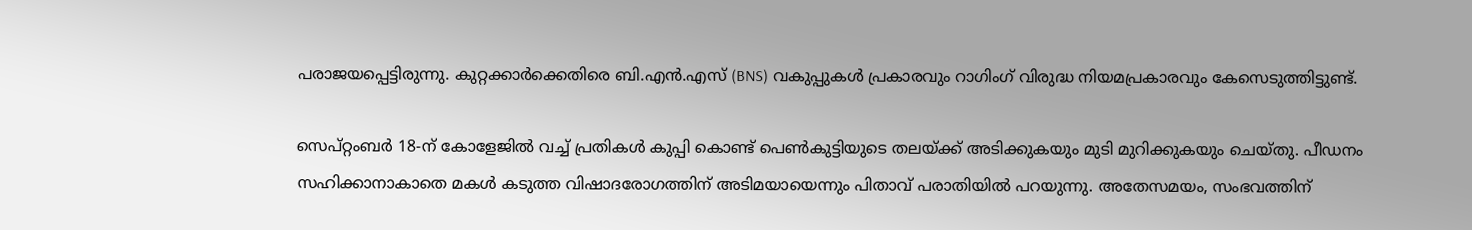പരാജയപ്പെട്ടിരുന്നു. കുറ്റക്കാർക്കെതിരെ ബി.എൻ.എസ് (BNS) വകുപ്പുകൾ പ്രകാരവും റാഗിംഗ് വിരുദ്ധ നിയമപ്രകാരവും കേസെടുത്തിട്ടുണ്ട്.

സെപ്റ്റംബർ 18-ന് കോളേജിൽ വച്ച് പ്രതികൾ കുപ്പി കൊണ്ട് പെൺകുട്ടിയുടെ തലയ്ക്ക് അടിക്കുകയും മുടി മുറിക്കുകയും ചെയ്തു. പീഡനം സഹിക്കാനാകാതെ മകൾ കടുത്ത വിഷാദരോഗത്തിന് അടിമയായെന്നും പിതാവ് പരാതിയിൽ പറയുന്നു. അതേസമയം, സംഭവത്തിന്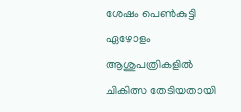ശേഷം പെൺകുട്ടി ഏഴോളം ആശുപത്രികളിൽ ചികിത്സ തേടിയതായി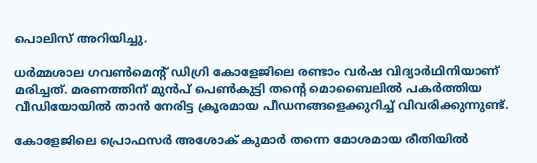പൊലിസ് അറിയിച്ചു.

ധർമ്മശാല ഗവൺമെന്റ് ഡിഗ്രി കോളേജിലെ രണ്ടാം വർഷ വിദ്യാർഥിനിയാണ് മരിച്ചത്. മരണത്തിന് മുൻപ് പെൺകുട്ടി തന്റെ മൊബൈലിൽ പകർത്തിയ വീഡിയോയിൽ താൻ നേരിട്ട ക്രൂരമായ പീഡനങ്ങളെക്കുറിച്ച് വിവരിക്കുന്നുണ്ട്.

കോളേജിലെ പ്രൊഫസർ അശോക് കുമാർ തന്നെ മോശമായ രീതിയിൽ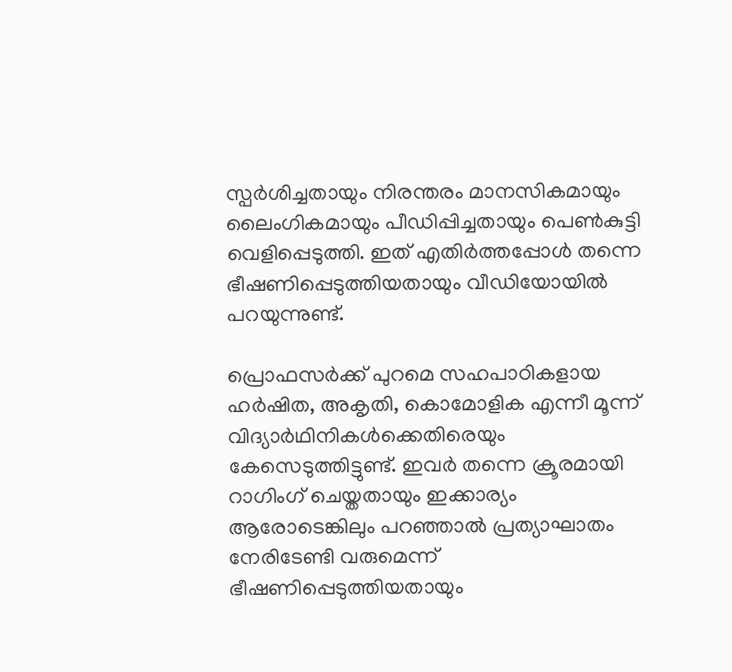സ്പർശിച്ചതായും നിരന്തരം മാനസികമായും ലൈംഗികമായും പീഡിപ്പിച്ചതായും പെൺകുട്ടി വെളിപ്പെടുത്തി. ഇത് എതിർത്തപ്പോൾ തന്നെ ഭീഷണിപ്പെടുത്തിയതായും വീഡിയോയിൽ പറയുന്നുണ്ട്.

പ്രൊഫസർക്ക് പുറമെ സഹപാഠികളായ ഹർഷിത, അകൃതി, കൊമോളിക എന്നീ മൂന്ന് വിദ്യാർഥിനികൾക്കെതിരെയും കേസെടുത്തിട്ടുണ്ട്. ഇവർ തന്നെ ക്രൂരമായി റാഗിംഗ് ചെയ്തതായും ഇക്കാര്യം ആരോടെങ്കിലും പറഞ്ഞാൽ പ്രത്യാഘാതം നേരിടേണ്ടി വരുമെന്ന് ഭീഷണിപ്പെടുത്തിയതായും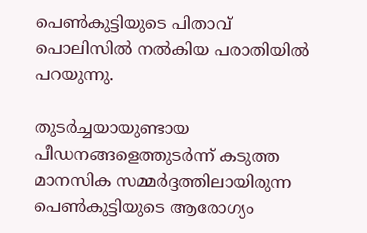പെൺകുട്ടിയുടെ പിതാവ് പൊലിസിൽ നൽകിയ പരാതിയിൽ പറയുന്നു.

തുടർച്ചയായുണ്ടായ പീഡനങ്ങളെത്തുടർന്ന് കടുത്ത മാനസിക സമ്മർദ്ദത്തിലായിരുന്ന പെൺകുട്ടിയുടെ ആരോഗ്യം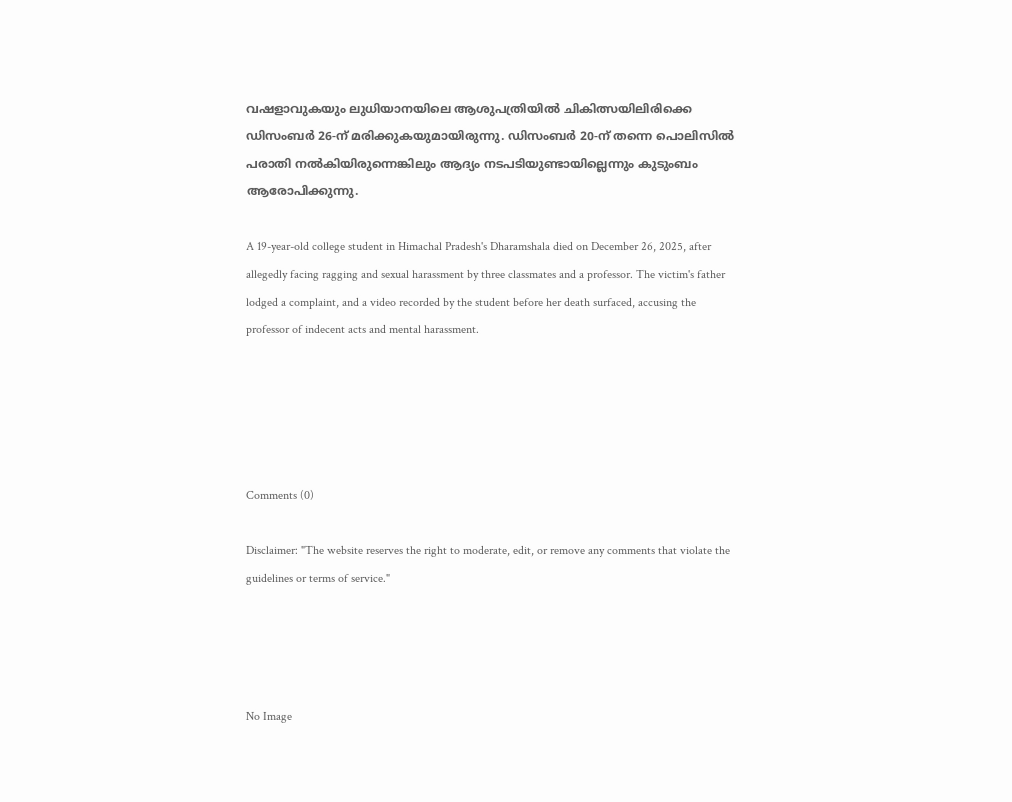വഷളാവുകയും ലുധിയാനയിലെ ആശുപത്രിയിൽ ചികിത്സയിലിരിക്കെ ഡിസംബർ 26-ന് മരിക്കുകയുമായിരുന്നു. ഡിസംബർ 20-ന് തന്നെ പൊലിസിൽ പരാതി നൽകിയിരുന്നെങ്കിലും ആദ്യം നടപടിയുണ്ടായില്ലെന്നും കുടുംബം ആരോപിക്കുന്നു.

A 19-year-old college student in Himachal Pradesh's Dharamshala died on December 26, 2025, after allegedly facing ragging and sexual harassment by three classmates and a professor. The victim's father lodged a complaint, and a video recorded by the student before her death surfaced, accusing the professor of indecent acts and mental harassment.





Comments (0)

Disclaimer: "The website reserves the right to moderate, edit, or remove any comments that violate the guidelines or terms of service."




No Image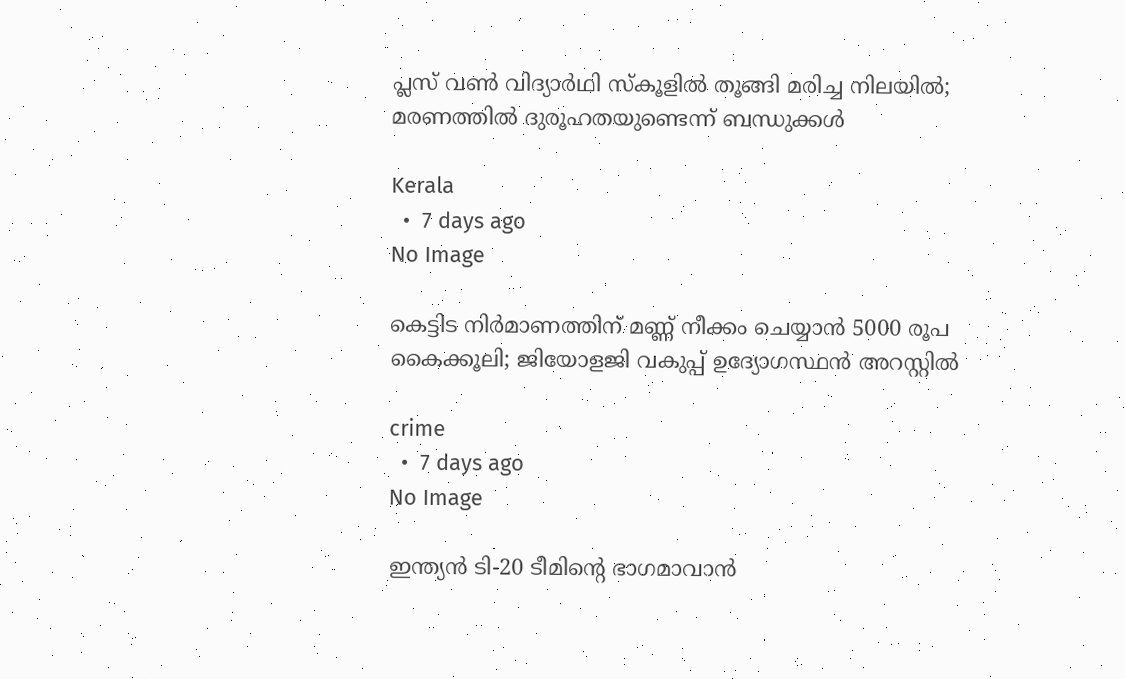പ്ലസ് വൺ വിദ്യാർഥി സ്കൂളിൽ തൂങ്ങി മരിച്ച നിലയിൽ; മരണത്തിൽ ദുരൂഹതയുണ്ടെന്ന് ബന്ധുക്കൾ

Kerala
  •  7 days ago
No Image

കെട്ടിട നിർമാണത്തിന് മണ്ണ് നീക്കം ചെയ്യാൻ 5000 രൂപ കൈക്കൂലി; ജിയോളജി വകുപ്പ് ഉദ്യോഗസ്ഥൻ അറസ്റ്റിൽ

crime
  •  7 days ago
No Image

ഇന്ത്യൻ ടി-20 ടീമിന്റെ ഭാഗമാവാൻ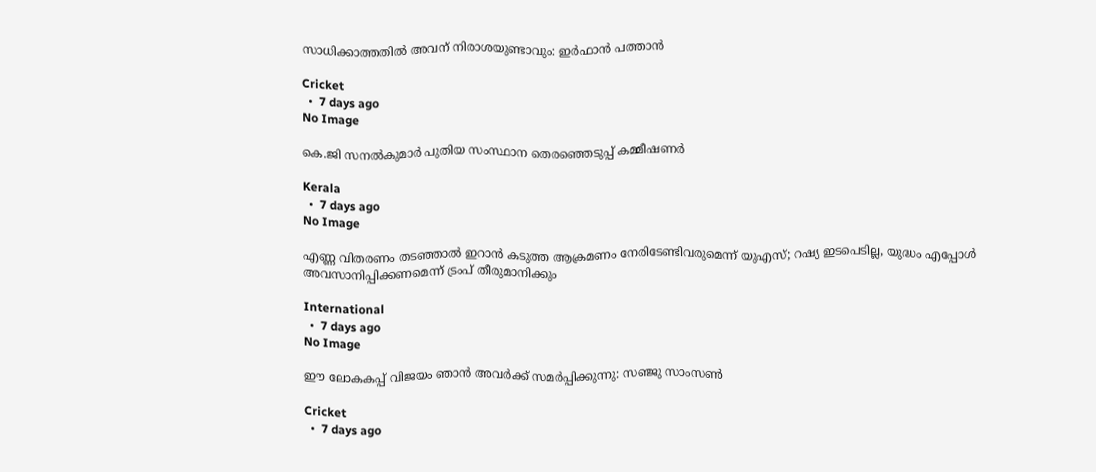സാധിക്കാത്തതിൽ അവന്‌ നിരാശയുണ്ടാവും: ഇർഫാൻ പത്താൻ

Cricket
  •  7 days ago
No Image

കെ.ജി സനൽകുമാർ പുതിയ സംസ്ഥാന തെരഞ്ഞെടുപ്പ് കമ്മീഷണർ

Kerala
  •  7 days ago
No Image

എണ്ണ വിതരണം തടഞ്ഞാൽ ഇറാൻ കടുത്ത ആക്രമണം നേരിടേണ്ടിവരുമെന്ന് യുഎസ്; റഷ്യ ഇടപെടില്ല, യുദ്ധം എപ്പോൾ അവസാനിപ്പിക്കണമെന്ന് ട്രംപ് തീരുമാനിക്കും

International
  •  7 days ago
No Image

ഈ ലോകകപ്പ് വിജയം ഞാൻ അവർക്ക് സമർപ്പിക്കുന്നു: സഞ്ജു സാംസൺ

Cricket
  •  7 days ago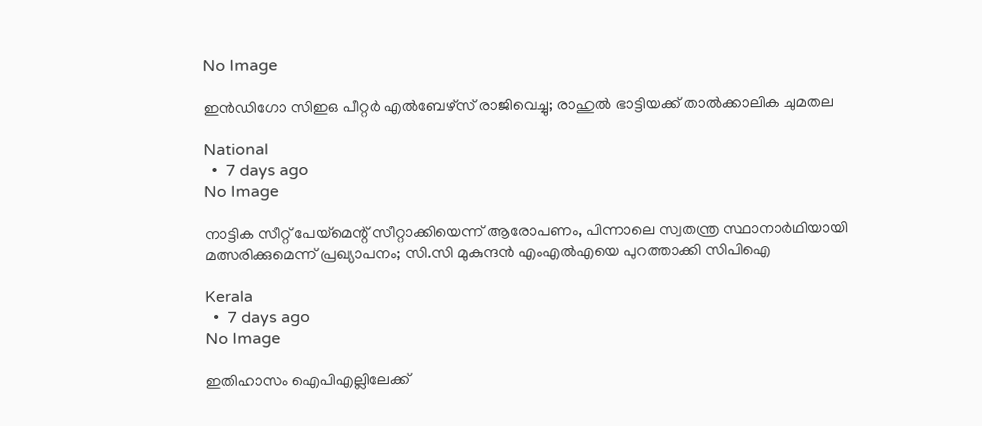No Image

ഇൻഡിഗോ സിഇഒ പീറ്റർ എൽബേഴ്സ് രാജിവെച്ചു; രാഹുൽ ഭാട്ടിയക്ക് താൽക്കാലിക ചുമതല

National
  •  7 days ago
No Image

നാട്ടിക സീറ്റ് പേയ്മെന്റ് സീറ്റാക്കിയെന്ന് ആരോപണം, പിന്നാലെ സ്വതന്ത്ര സ്ഥാനാർഥിയായി മത്സരിക്കുമെന്ന് പ്രഖ്യാപനം; സി.സി മുകുന്ദൻ എംഎൽഎയെ പുറത്താക്കി സിപിഐ

Kerala
  •  7 days ago
No Image

ഇതിഹാസം ഐപിഎല്ലിലേക്ക്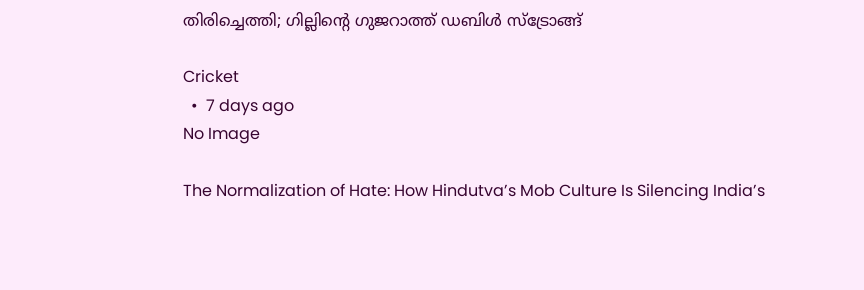തിരിച്ചെത്തി; ഗില്ലിന്റെ ഗുജറാത്ത് ഡബിൾ സ്ട്രോങ്ങ്

Cricket
  •  7 days ago
No Image

The Normalization of Hate: How Hindutva’s Mob Culture Is Silencing India’s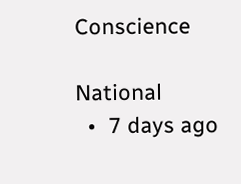Conscience

National
  •  7 days ago